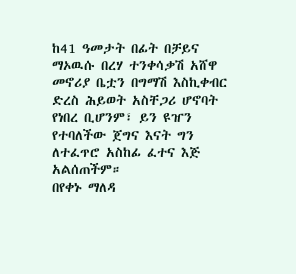ከ41 ዓመታት በፊት በቻይና ማኦዉሱ በረሃ ተንቀሳቃሽ አሸዋ መኖሪያ ቤቷን በግማሽ እስኪቀብር ድረስ ሕይወት አስቸጋሪ ሆኖባት የነበረ ቢሆንም፣ ይን ዩዠን የተባለችው ጀግና እናት ግን ለተፈጥሮ አስከፊ ፈተና እጅ አልሰጠችም።
በየቀኑ ማለዳ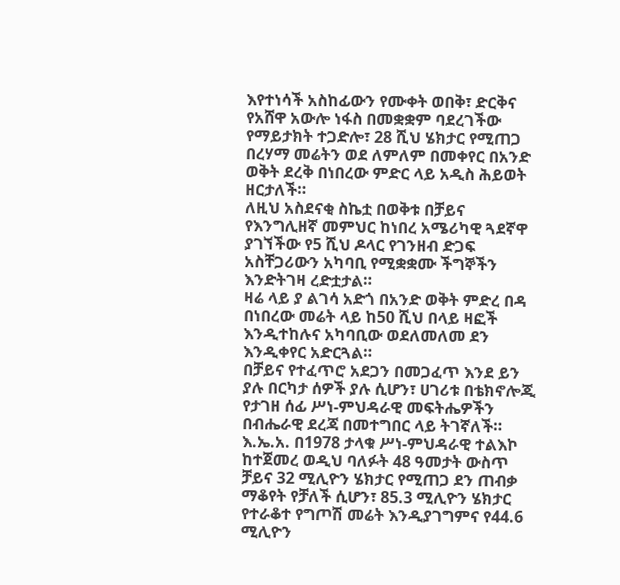እየተነሳች አስከፊውን የሙቀት ወበቅ፣ ድርቅና የአሸዋ አውሎ ነፋስ በመቋቋም ባደረገችው የማይታክት ተጋድሎ፣ 28 ሺህ ሄክታር የሚጠጋ በረሃማ መሬትን ወደ ለምለም በመቀየር በአንድ ወቅት ደረቅ በነበረው ምድር ላይ አዲስ ሕይወት ዘርታለች።
ለዚህ አስደናቂ ስኬቷ በወቅቱ በቻይና የእንግሊዘኛ መምህር ከነበረ አሜሪካዊ ጓደኛዋ ያገኘችው የ5 ሺህ ዶላር የገንዘብ ድጋፍ አስቸጋሪውን አካባቢ የሚቋቋሙ ችግኞችን እንድትገዛ ረድቷታል።
ዛሬ ላይ ያ ልገሳ አድጎ በአንድ ወቅት ምድረ በዳ በነበረው መሬት ላይ ከ50 ሺህ በላይ ዛፎች እንዲተከሉና አካባቢው ወደለመለመ ደን እንዲቀየር አድርጓል።
በቻይና የተፈጥሮ አደጋን በመጋፈጥ እንደ ይን ያሉ በርካታ ሰዎች ያሉ ሲሆን፣ ሀገሪቱ በቴክኖሎጂ የታገዘ ሰፊ ሥነ-ምህዳራዊ መፍትሔዎችን በብሔራዊ ደረጃ በመተግበር ላይ ትገኛለች።
እ.ኤ.አ. በ1978 ታላቁ ሥነ-ምህዳራዊ ተልእኮ ከተጀመረ ወዲህ ባለፉት 48 ዓመታት ውስጥ ቻይና 32 ሚሊዮን ሄክታር የሚጠጋ ደን ጠብቃ ማቆየት የቻለች ሲሆን፣ 85.3 ሚሊዮን ሄክታር የተራቆተ የግጦሽ መሬት እንዲያገግምና የ44.6 ሚሊዮን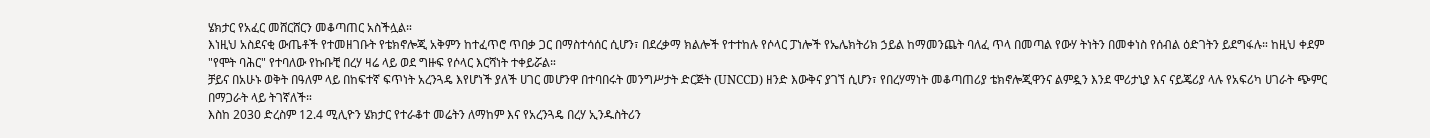ሄክታር የአፈር መሸርሸርን መቆጣጠር አስችሏል።
እነዚህ አስደናቂ ውጤቶች የተመዘገቡት የቴክኖሎጂ አቅምን ከተፈጥሮ ጥበቃ ጋር በማስተሳሰር ሲሆን፣ በደረቃማ ክልሎች የተተከሉ የሶላር ፓነሎች የኤሌክትሪክ ኃይል ከማመንጨት ባለፈ ጥላ በመጣል የውሃ ትነትን በመቀነስ የሰብል ዕድገትን ይደግፋሉ። ከዚህ ቀደም "የሞት ባሕር" የተባለው የኩቡቺ በረሃ ዛሬ ላይ ወደ ግዙፍ የሶላር እርሻነት ተቀይሯል።
ቻይና በአሁኑ ወቅት በዓለም ላይ በከፍተኛ ፍጥነት አረንጓዴ እየሆነች ያለች ሀገር መሆንዋ በተባበሩት መንግሥታት ድርጅት (UNCCD) ዘንድ እውቅና ያገኘ ሲሆን፣ የበረሃማነት መቆጣጠሪያ ቴክኖሎጂዋንና ልምዷን እንደ ሞሪታኒያ እና ናይጄሪያ ላሉ የአፍሪካ ሀገራት ጭምር በማጋራት ላይ ትገኛለች።
እስከ 2030 ድረስም 12.4 ሚሊዮን ሄክታር የተራቆተ መሬትን ለማከም እና የአረንጓዴ በረሃ ኢንዱስትሪን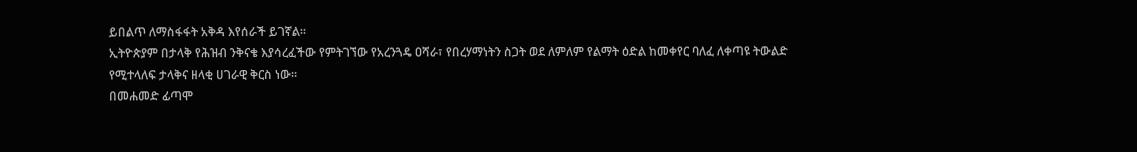ይበልጥ ለማስፋፋት አቅዳ እየሰራች ይገኛል።
ኢትዮጵያም በታላቅ የሕዝብ ንቅናቄ እያሳረፈችው የምትገኘው የአረንጓዴ ዐሻራ፣ የበረሃማነትን ስጋት ወደ ለምለም የልማት ዕድል ከመቀየር ባለፈ ለቀጣዩ ትውልድ የሚተላለፍ ታላቅና ዘላቂ ሀገራዊ ቅርስ ነው።
በመሐመድ ፊጣሞ